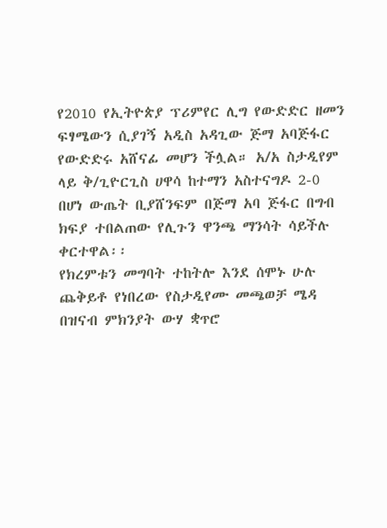የ2010 የኢትዮጵያ ፕሪምየር ሊግ የውድድር ዘመን ፍፃሜውን ሲያገኝ አዲስ አዳጊው ጅማ አባጅፋር የውድድሩ አሸናፊ መሆን ችሏል። አ/አ ስታዲየም ላይ ቅ/ጊዮርጊስ ሀዋሳ ከተማን አስተናግዶ 2-0 በሆነ ውጤት ቢያሸንፍም በጅማ አባ ጅፋር በግብ ክፍያ ተበልጠው የሊጉን ዋንጫ ማንሳት ሳይችሉ ቀርተዋል፡፡
የክረምቱን መግባት ተከትሎ እንደ ሰሞኑ ሁሉ ጨቅይቶ የነበረው የስታዲየሙ መጫወቻ ሜዳ በዝናብ ምክንያት ውሃ ቋጥሮ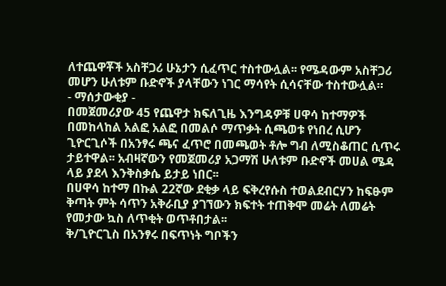ለተጨዋቾች አስቸጋሪ ሁኔታን ሲፈጥር ተስተውሏል፡፡ የሜዳውም አስቸጋሪ መሆን ሁለቱም ቡድኖች ያላቸውን ነገር ማሳየት ሲሳናቸው ተስተውሏል።
- ማሰታውቂያ -
በመጀመሪያው 45 የጨዋታ ክፍለጊዜ እንግዳዎቹ ሀዋሳ ከተማዎች በመከላከል አልፎ አልፎ በመልሶ ማጥቃት ሲጫወቱ የነበረ ሲሆን ጊዮርጊሶች በአንፃሩ ጫና ፈጥሮ በመጫወት ቶሎ ግብ ለሚስቆጠር ሲጥሩ ታይተዋል፡፡ አብዛኛውን የመጀመሪያ አጋማሽ ሁለቱም ቡድኖች መሀል ሜዳ ላይ ያደላ እንቅስቃሴ ይታይ ነበር፡፡
በሀዋሳ ከተማ በኩል 22ኛው ደቂቃ ላይ ፍቅረየሱስ ተወልደብርሃን ከፍፁም ቅጣት ምት ሳጥን አቅራቢያ ያገኘውን ክፍተት ተጠቅሞ መሬት ለመሬት የመታው ኳስ ለጥቂት ወጥቶበታል፡፡
ቅ/ጊዮርጊስ በአንፃሩ በፍጥነት ግቦችን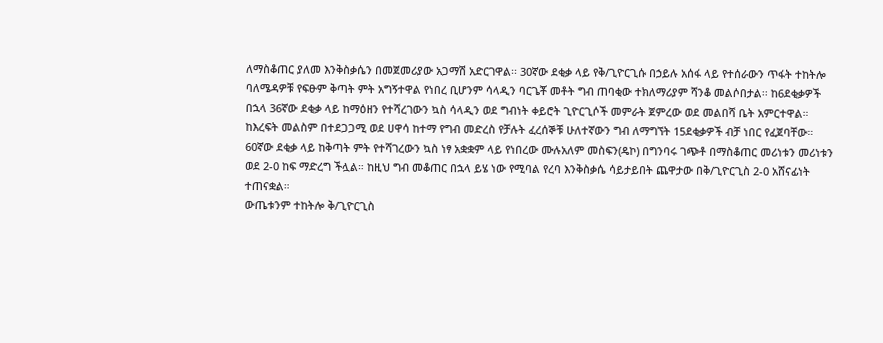ለማስቆጠር ያለመ እንቅስቃሴን በመጀመሪያው አጋማሽ አድርገዋል፡፡ 30ኛው ደቂቃ ላይ የቅ/ጊዮርጊሱ በኃይሉ አሰፋ ላይ የተሰራውን ጥፋት ተከትሎ ባለሜዳዎቹ የፍፁም ቅጣት ምት አግኝተዋል የነበረ ቢሆንም ሳላዲን ባርጌቾ መቶት ግብ ጠባቂው ተክለማሪያም ሻንቆ መልሶበታል፡፡ ከ6ደቂቃዎች በኋላ 36ኛው ደቂቃ ላይ ከማዕዘን የተሻረገውን ኳስ ሳላዲን ወደ ግብነት ቀይሮት ጊዮርጊሶች መምራት ጀምረው ወደ መልበሻ ቤት አምርተዋል።
ከእረፍት መልስም በተደጋጋሚ ወደ ሀዋሳ ከተማ የግብ መድረስ የቻሉት ፈረሰኞቹ ሁለተኛውን ግብ ለማግኘት 15ደቂቃዎች ብቻ ነበር የፈጀባቸው። 60ኛው ደቂቃ ላይ ከቅጣት ምት የተሻገረውን ኳስ ነፃ አቋቋም ላይ የነበረው ሙሉአለም መስፍን(ዴኮ) በግንባሩ ገጭቶ በማስቆጠር መሪነቱን መሪነቱን ወደ 2-0 ከፍ ማድረግ ችሏል። ከዚህ ግብ መቆጠር በኋላ ይሄ ነው የሚባል የረባ እንቅስቃሴ ሳይታይበት ጨዋታው በቅ/ጊዮርጊስ 2-0 አሸናፊነት ተጠናቋል።
ውጤቱንም ተከትሎ ቅ/ጊዮርጊስ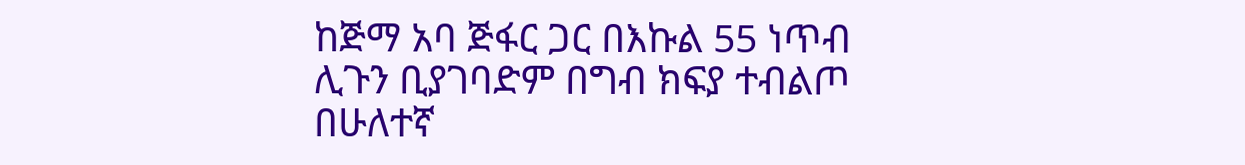ከጅማ አባ ጅፋር ጋር በእኩል 55 ነጥብ ሊጉን ቢያገባድም በግብ ክፍያ ተብልጦ በሁለተኛ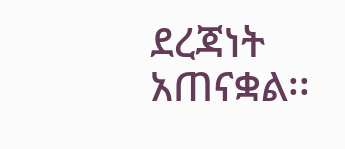ደረጃነት አጠናቋል፡፡